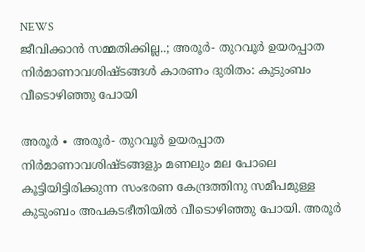NEWS
ജീവിക്കാൻ സമ്മതിക്കില്ല..; അരൂർ- തുറവൂർ ഉയരപ്പാത നിർമാണാവശിഷ്ടങ്ങൾ കാരണം ദുരിതം: കുടുംബം വീടൊഴിഞ്ഞു പോയി

അരൂർ ∙ അരൂർ- തുറവൂർ ഉയരപ്പാത നിർമാണാവശിഷ്ടങ്ങളും മണലും മല പോലെ കൂട്ടിയിട്ടിരിക്കുന്ന സംഭരണ കേന്ദ്രത്തിനു സമീപമുള്ള കുടുംബം അപകടഭീതിയിൽ വീടൊഴിഞ്ഞു പോയി. അരൂർ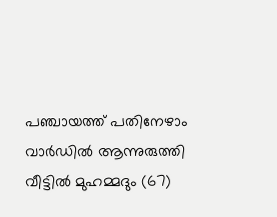പഞ്ചായത്ത് പതിനേഴാം വാർഡിൽ ആന്നുരുത്തി വീട്ടിൽ മുഹമ്മദും (67)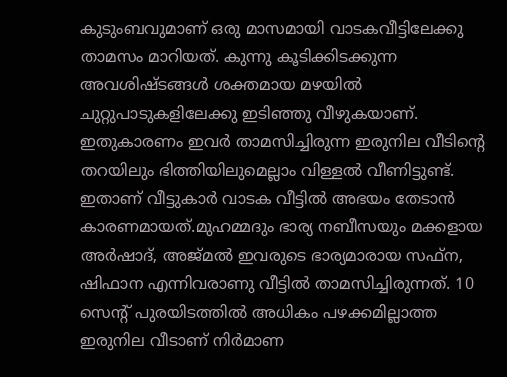കുടുംബവുമാണ് ഒരു മാസമായി വാടകവീട്ടിലേക്കു താമസം മാറിയത്. കുന്നു കൂടിക്കിടക്കുന്ന അവശിഷ്ടങ്ങൾ ശക്തമായ മഴയിൽ ചുറ്റുപാടുകളിലേക്കു ഇടിഞ്ഞു വീഴുകയാണ്. ഇതുകാരണം ഇവർ താമസിച്ചിരുന്ന ഇരുനില വീടിന്റെ തറയിലും ഭിത്തിയിലുമെല്ലാം വിള്ളൽ വീണിട്ടുണ്ട്. ഇതാണ് വീട്ടുകാർ വാടക വീട്ടിൽ അഭയം തേടാൻ കാരണമായത്.മുഹമ്മദും ഭാര്യ നബീസയും മക്കളായ അർഷാദ്, അജ്മൽ ഇവരുടെ ഭാര്യമാരായ സഫ്ന, ഷിഫാന എന്നിവരാണു വീട്ടിൽ താമസിച്ചിരുന്നത്. 10 സെന്റ് പുരയിടത്തിൽ അധികം പഴക്കമില്ലാത്ത ഇരുനില വീടാണ് നിർമാണ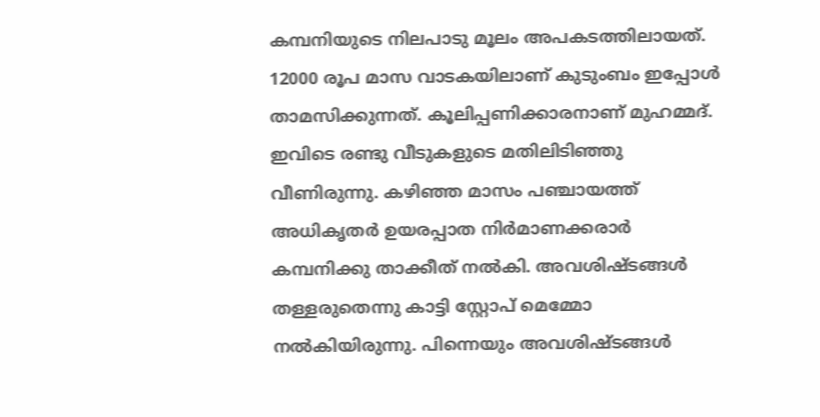കമ്പനിയുടെ നിലപാടു മൂലം അപകടത്തിലായത്. 12000 രൂപ മാസ വാടകയിലാണ് കുടുംബം ഇപ്പോൾ താമസിക്കുന്നത്. കൂലിപ്പണിക്കാരനാണ് മുഹമ്മദ്. ഇവിടെ രണ്ടു വീടുകളുടെ മതിലിടിഞ്ഞു വീണിരുന്നു. കഴിഞ്ഞ മാസം പഞ്ചായത്ത് അധികൃതർ ഉയരപ്പാത നിർമാണക്കരാർ കമ്പനിക്കു താക്കീത് നൽകി. അവശിഷ്ടങ്ങൾ തള്ളരുതെന്നു കാട്ടി സ്റ്റോപ് മെമ്മോ നൽകിയിരുന്നു. പിന്നെയും അവശിഷ്ടങ്ങൾ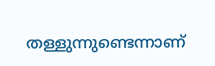തള്ളുന്നുണ്ടെന്നാണ്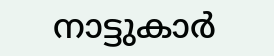നാട്ടുകാർ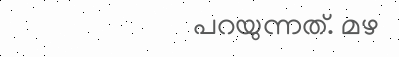പറയുന്നത്. മഴ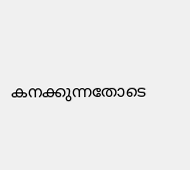കനക്കുന്നതോടെ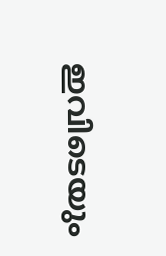ഇവിടെയും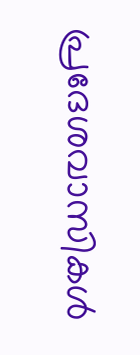പ്രദേശവാസികൾ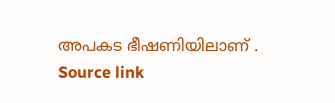അപകട ഭീഷണിയിലാണ് .
Source link